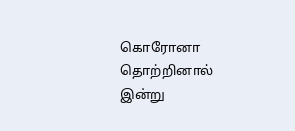கொரோனா தொற்றினால் இன்று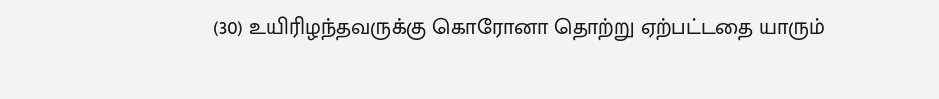(30) உயிரிழந்தவருக்கு கொரோனா தொற்று ஏற்பட்டதை யாரும்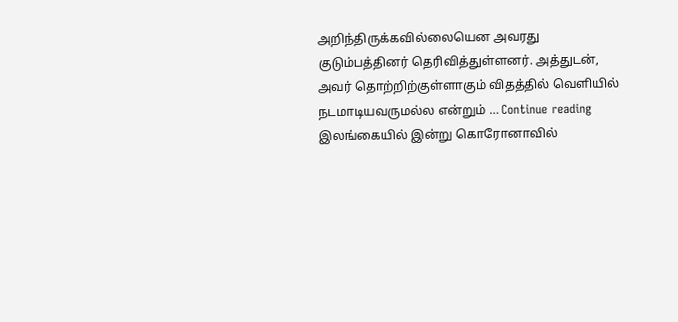அறிந்திருக்கவில்லையென அவரது குடும்பத்தினர் தெரிவித்துள்ளனர். அத்துடன், அவர் தொற்றிற்குள்ளாகும் விதத்தில் வெளியில் நடமாடியவருமல்ல என்றும் … Continue reading இலங்கையில் இன்று கொரோனாவில்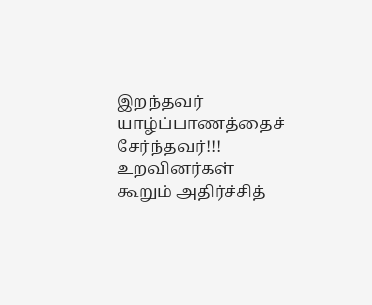இறந்தவர் யாழ்ப்பாணத்தைச் சேர்ந்தவர்!!! உறவினர்கள் கூறும் அதிர்ச்சித்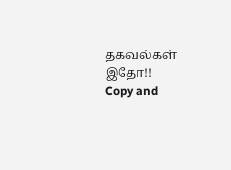தகவல்கள் இதோ!!
Copy and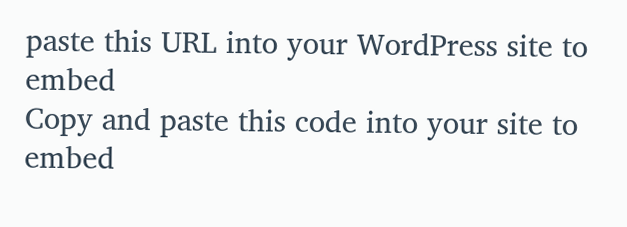paste this URL into your WordPress site to embed
Copy and paste this code into your site to embed